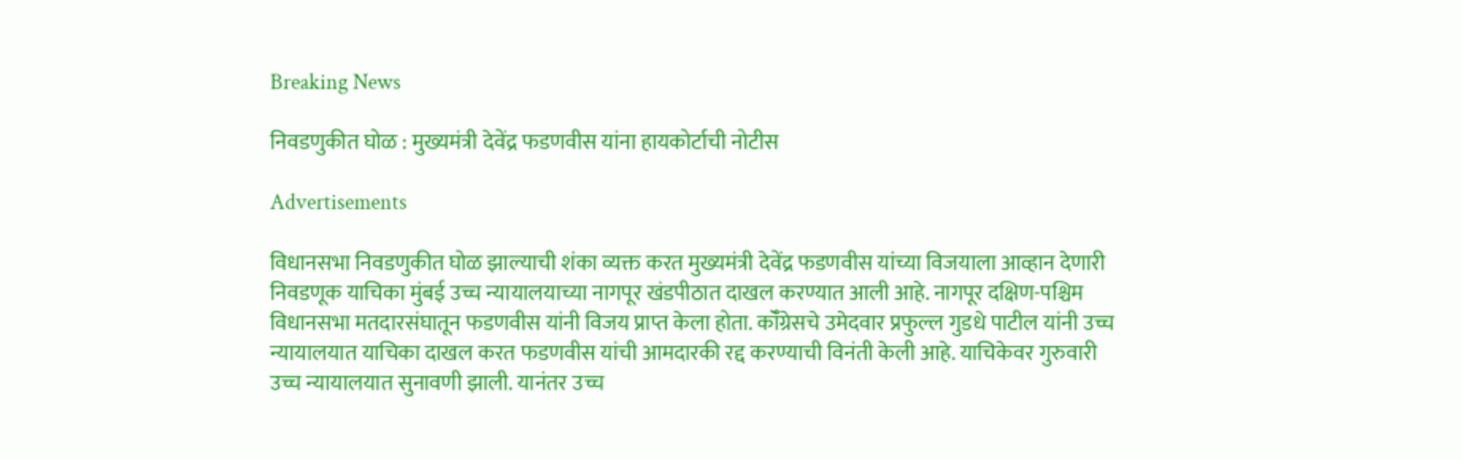Breaking News

निवडणुकीत घोळ : मुख्यमंत्री देवेंद्र फडणवीस यांना हायकोर्टाची नोटीस

Advertisements

विधानसभा निवडणुकीत घोळ झाल्याची शंका व्यक्त करत मुख्यमंत्री देवेंद्र फडणवीस यांच्या विजयाला आव्हान देणारी निवडणूक याचिका मुंबई उच्च न्यायालयाच्या नागपूर खंडपीठात दाखल करण्यात आली आहे. नागपूर दक्षिण-पश्चिम विधानसभा मतदारसंघातून फडणवीस यांनी विजय प्राप्त केला होता. कॉँग्रेसचे उमेदवार प्रफुल्ल गुडधे पाटील यांनी उच्च न्यायालयात याचिका दाखल करत फडणवीस यांची आमदारकी रद्द करण्याची विनंती केली आहे. याचिकेवर गुरुवारी उच्च न्यायालयात सुनावणी झाली. यानंतर उच्च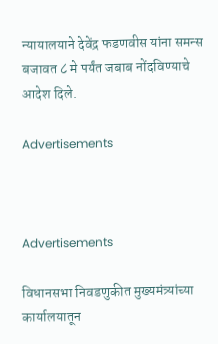न्यायालयाने देवेंद्र फडणवीस यांना समन्स बजावत ८ मे पर्यंत जबाब नोंदविण्याचे आदेश दिले.

Advertisements



Advertisements

विधानसभा निवडणुकीत मुख्यमंत्र्यांच्या कार्यालयातून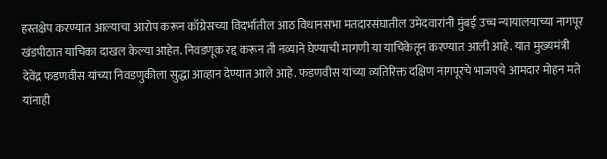हस्तक्षेप करण्यात आल्याचा आरोप करून काँग्रेसच्या विदर्भातील आठ विधानसभा मतदारसंघातील उमेदवारांनी मुंबई उच्च न्यायालयाच्या नागपूर खंडपीठात याचिका दाखल केल्या आहेत. निवडणूक रद्द करून ती नव्याने घेण्याची मागणी या याचिकेतून करण्यात आली आहे. यात मुख्यमंत्री देवेंद्र फडणवीस यांच्या निवडणुकीला सुद्धा आव्हान देण्यात आले आहे. फडणवीस यांच्या व्यतिरिक्त दक्षिण नागपूरचे भाजपचे आमदार मोहन मते यांनाही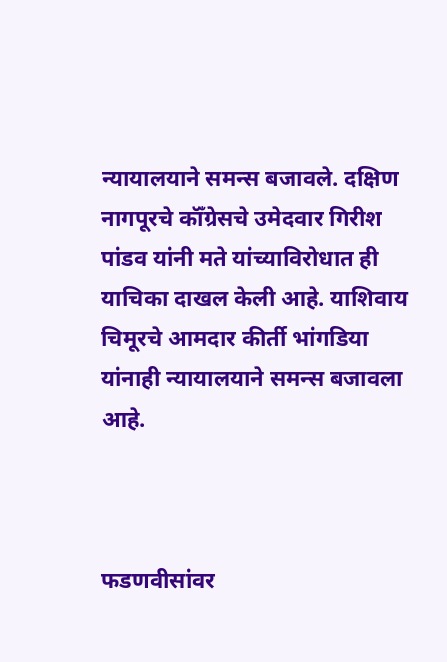न्यायालयाने समन्स बजावले. दक्षिण नागपूरचे कॉँग्रेसचे उमेदवार गिरीश पांडव यांनी मते यांच्याविरोधात ही याचिका दाखल केली आहे. याशिवाय चिमूरचे आमदार कीर्ती भांगडिया यांनाही न्यायालयाने समन्स बजावला आहे.



फडणवीसांवर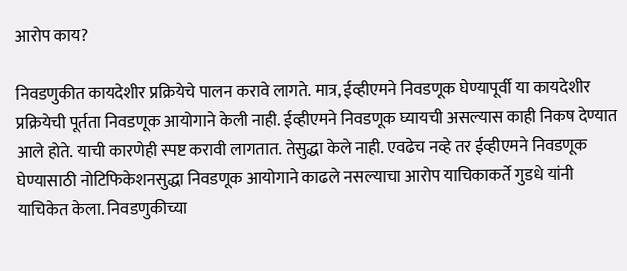आरोप काय?

निवडणुकीत कायदेशीर प्रक्रियेचे पालन करावे लागते. मात्र, ईव्हीएमने निवडणूक घेण्यापूर्वी या कायदेशीर प्रक्रियेची पूर्तता निवडणूक आयोगाने केली नाही. ईव्हीएमने निवडणूक घ्यायची असल्यास काही निकष देण्यात आले होते. याची कारणेही स्पष्ट करावी लागतात. तेसुद्धा केले नाही. एवढेच नव्हे तर ईव्हीएमने निवडणूक घेण्यासाठी नोटिफिकेशनसुद्धा निवडणूक आयोगाने काढले नसल्याचा आरोप याचिकाकर्ते गुडधे यांनी याचिकेत केला. निवडणुकीच्या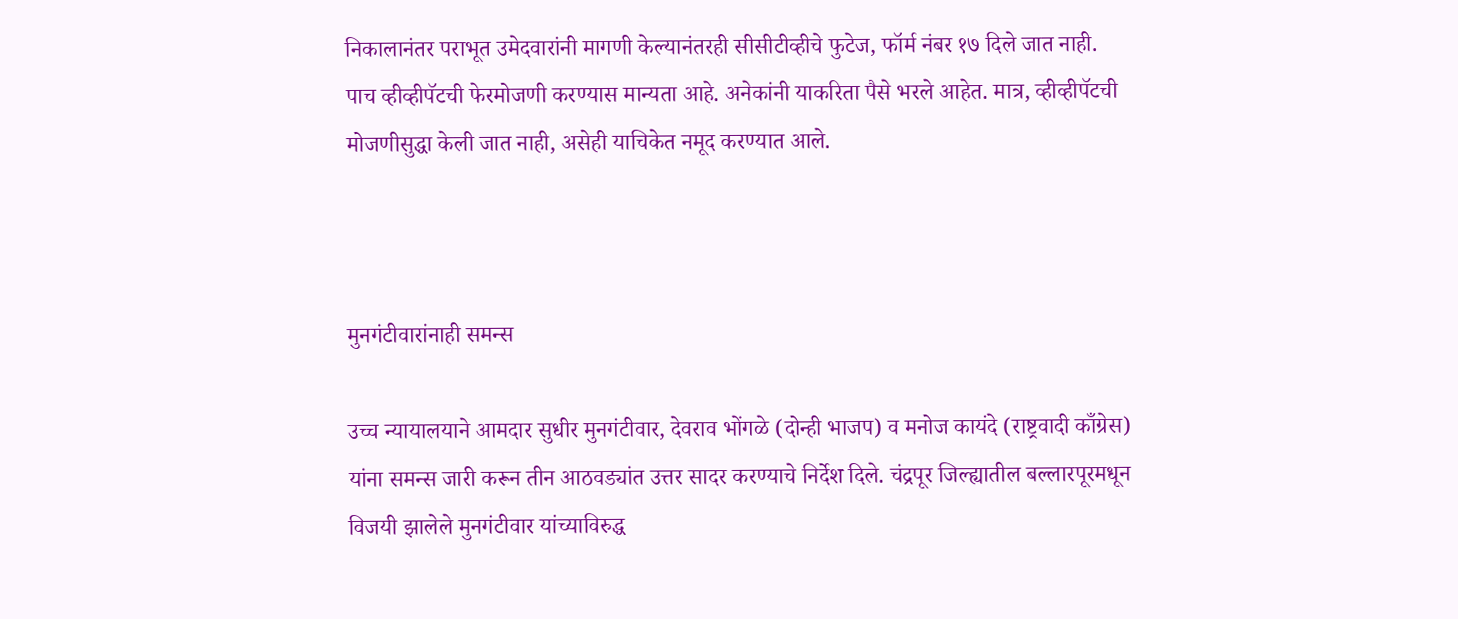निकालानंतर पराभूत उमेदवारांनी मागणी केल्यानंतरही सीसीटीव्हीचे फुटेज, फॉर्म नंबर १७ दिले जात नाही. पाच व्हीव्हीपॅटची फेरमोजणी करण्यास मान्यता आहे. अनेकांनी याकरिता पैसे भरले आहेत. मात्र, व्हीव्हीपॅटची मोजणीसुद्धा केली जात नाही, असेही याचिकेत नमूद करण्यात आले.



मुनगंटीवारांनाही समन्स

उच्च न्यायालयाने आमदार सुधीर मुनगंटीवार, देवराव भोंगळे (दोन्ही भाजप) व मनोज कायंदे (राष्ट्रवादी काँग्रेस) यांना समन्स जारी करून तीन आठवड्यांत उत्तर सादर करण्याचे निर्देश दिले. चंद्रपूर जिल्ह्यातील बल्लारपूरमधून विजयी झालेले मुनगंटीवार यांच्याविरुद्ध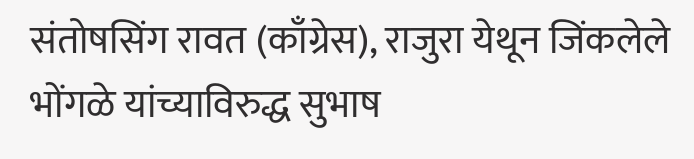संतोषसिंग रावत (काँग्रेस), राजुरा येथून जिंकलेले भोंगळे यांच्याविरुद्ध सुभाष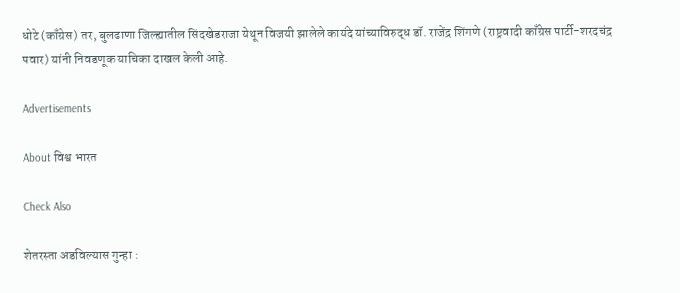धोटे (काँग्रेस) तर, बुलढाणा जिल्ह्यातील सिंदखेडराजा येथून विजयी झालेले कायंदे यांच्याविरुद्ध डॉ. राजेंद्र शिंगणे (राष्ट्रवादी काँग्रेस पार्टी-शरदचंद्र पवार) यांनी निवडणूक याचिका दाखल केली आहे.

Advertisements

About विश्व भारत

Check Also

शेतरस्ता अडविल्यास गुन्हा :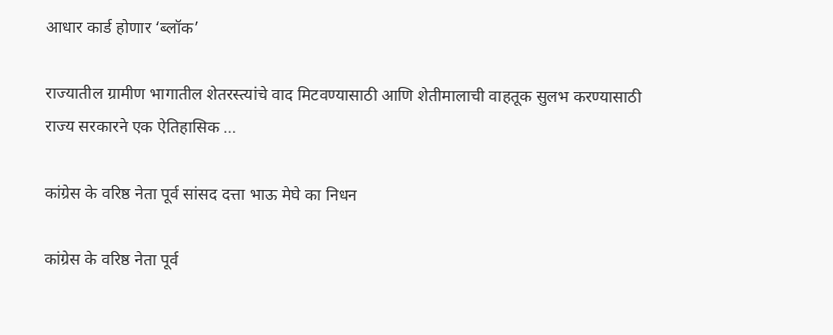आधार कार्ड होणार ‘ब्लॉक’

राज्यातील ग्रामीण भागातील शेतरस्त्यांचे वाद मिटवण्यासाठी आणि शेतीमालाची वाहतूक सुलभ करण्यासाठी राज्य सरकारने एक ऐतिहासिक …

कांग्रेस के वरिष्ठ नेता पूर्व सांसद दत्ता भाऊ मेघे का निधन

कांग्रेस के वरिष्ठ नेता पूर्व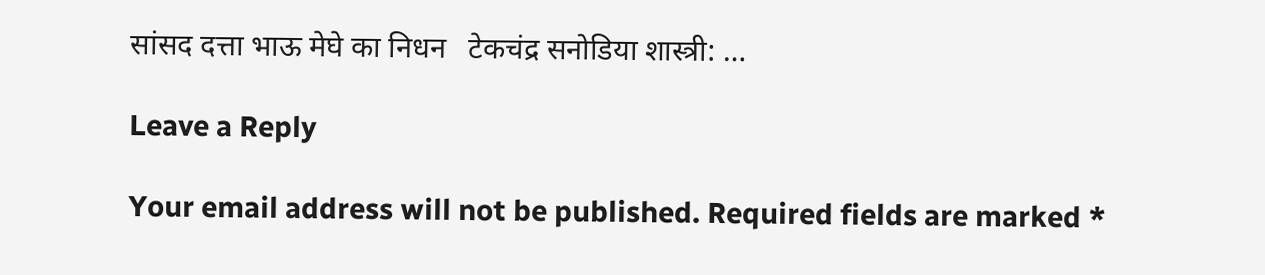सांसद दत्ता भाऊ मेघे का निधन   टेकचंद्र सनोडिया शास्त्री: …

Leave a Reply

Your email address will not be published. Required fields are marked *